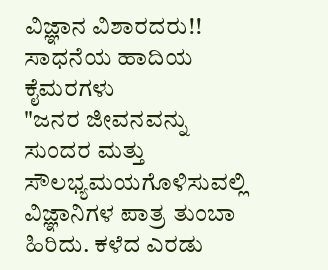ವಿಜ್ಞಾನ ವಿಶಾರದರು!!
ಸಾಧನೆಯ ಹಾದಿಯ ಕೈಮರಗಳು
"ಜನರ ಜೀವನವನ್ನು ಸುಂದರ ಮತ್ತು ಸೌಲಭ್ಯಮಯಗೊಳಿಸುವಲ್ಲಿ ವಿಜ್ಞಾನಿಗಳ ಪಾತ್ರ ತುಂಬಾ ಹಿರಿದು. ಕಳೆದ ಎರಡು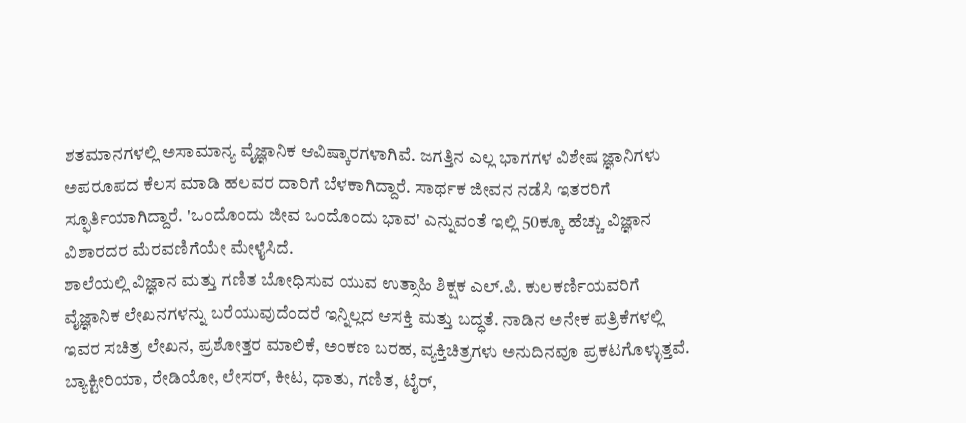ಶತಮಾನಗಳಲ್ಲಿ ಅಸಾಮಾನ್ಯ ವೈಜ್ಞಾನಿಕ ಆವಿಷ್ಕಾರಗಳಾಗಿವೆ. ಜಗತ್ತಿನ ಎಲ್ಲ ಭಾಗಗಳ ವಿಶೇಷ ಜ್ಞಾನಿಗಳು ಅಪರೂಪದ ಕೆಲಸ ಮಾಡಿ ಹಲವರ ದಾರಿಗೆ ಬೆಳಕಾಗಿದ್ದಾರೆ. ಸಾರ್ಥಕ ಜೀವನ ನಡೆಸಿ ಇತರರಿಗೆ ಸ್ಫೂರ್ತಿಯಾಗಿದ್ದಾರೆ. 'ಒಂದೊಂದು ಜೀವ ಒಂದೊಂದು ಭಾವ' ಎನ್ನುವಂತೆ ಇಲ್ಲಿ 50ಕ್ಕೂ ಹೆಚ್ಚು ವಿಜ್ಞಾನ ವಿಶಾರದರ ಮೆರವಣಿಗೆಯೇ ಮೇಳೈಸಿದೆ.
ಶಾಲೆಯಲ್ಲಿ ವಿಜ್ಞಾನ ಮತ್ತು ಗಣಿತ ಬೋಧಿಸುವ ಯುವ ಉತ್ಸಾಹಿ ಶಿಕ್ಷಕ ಎಲ್.ಪಿ. ಕುಲಕರ್ಣಿಯವರಿಗೆ ವೈಜ್ಞಾನಿಕ ಲೇಖನಗಳನ್ನು ಬರೆಯುವುದೆಂದರೆ ಇನ್ನಿಲ್ಲದ ಆಸಕ್ತಿ ಮತ್ತು ಬದ್ಧತೆ. ನಾಡಿನ ಅನೇಕ ಪತ್ರಿಕೆಗಳಲ್ಲಿ ಇವರ ಸಚಿತ್ರ ಲೇಖನ, ಪ್ರಶೋತ್ತರ ಮಾಲಿಕೆ, ಅಂಕಣ ಬರಹ, ವ್ಯಕ್ತಿಚಿತ್ರಗಳು ಅನುದಿನವೂ ಪ್ರಕಟಗೊಳ್ಳುತ್ತವೆ. ಬ್ಯಾಕ್ಟೀರಿಯಾ, ರೇಡಿಯೋ, ಲೇಸರ್, ಕೀಟ, ಧಾತು, ಗಣಿತ, ಟೈರ್,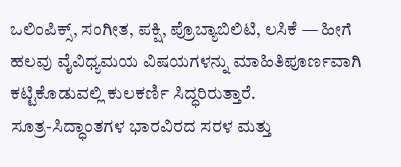ಒಲಿಂಪಿಕ್ಸ್, ಸಂಗೀತ, ಪಕ್ಷಿ, ಪ್ರೊಬ್ಯಾಬಿಲಿಟಿ, ಲಸಿಕೆ — ಹೀಗೆ ಹಲವು ವೈವಿಧ್ಯಮಯ ವಿಷಯಗಳನ್ನು ಮಾಹಿತಿಪೂರ್ಣವಾಗಿ ಕಟ್ಟಿಕೊಡುವಲ್ಲಿ ಕುಲಕರ್ಣಿ ಸಿದ್ಧರಿರುತ್ತಾರೆ.
ಸೂತ್ರ-ಸಿದ್ಧಾಂತಗಳ ಭಾರವಿರದ ಸರಳ ಮತ್ತು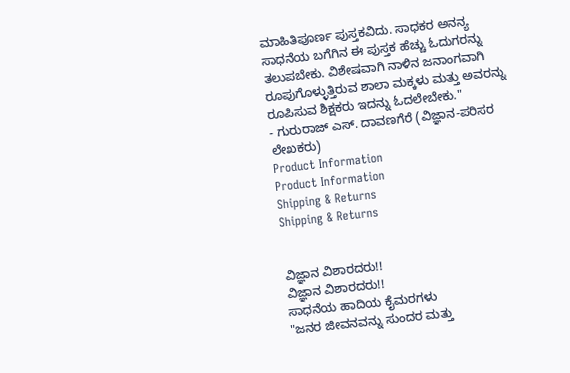ಮಾಹಿತಿಪೂರ್ಣ ಪುಸ್ತಕವಿದು. ಸಾಧಕರ ಅನನ್ಯ ಸಾಧನೆಯ ಬಗೆಗಿನ ಈ ಪುಸ್ತಕ ಹೆಚ್ಚು ಓದುಗರನ್ನು ತಲುಪಬೇಕು. ವಿಶೇಷವಾಗಿ ನಾಳಿನ ಜನಾಂಗವಾಗಿ ರೂಪುಗೊಳ್ಳುತ್ತಿರುವ ಶಾಲಾ ಮಕ್ಕಳು ಮತ್ತು ಅವರನ್ನು ರೂಪಿಸುವ ಶಿಕ್ಷಕರು ಇದನ್ನು ಓದಲೇಬೇಕು."
- ಗುರುರಾಜ್ ಎಸ್. ದಾವಣಗೆರೆ (ವಿಜ್ಞಾನ-ಪರಿಸರ ಲೇಖಕರು)
Product Information
Product Information
Shipping & Returns
Shipping & Returns


ವಿಜ್ಞಾನ ವಿಶಾರದರು!!
ವಿಜ್ಞಾನ ವಿಶಾರದರು!!
ಸಾಧನೆಯ ಹಾದಿಯ ಕೈಮರಗಳು
"ಜನರ ಜೀವನವನ್ನು ಸುಂದರ ಮತ್ತು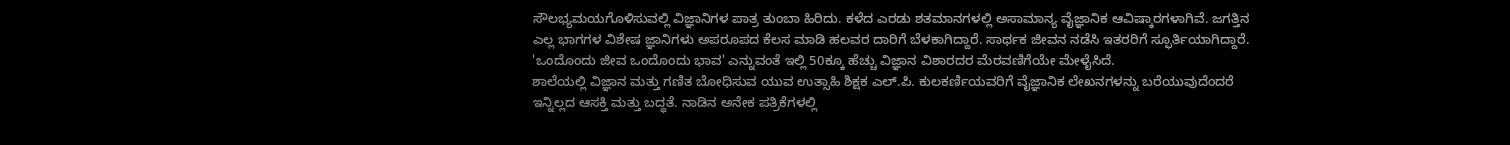ಸೌಲಭ್ಯಮಯಗೊಳಿಸುವಲ್ಲಿ ವಿಜ್ಞಾನಿಗಳ ಪಾತ್ರ ತುಂಬಾ ಹಿರಿದು. ಕಳೆದ ಎರಡು ಶತಮಾನಗಳಲ್ಲಿ ಅಸಾಮಾನ್ಯ ವೈಜ್ಞಾನಿಕ ಆವಿಷ್ಕಾರಗಳಾಗಿವೆ. ಜಗತ್ತಿನ ಎಲ್ಲ ಭಾಗಗಳ ವಿಶೇಷ ಜ್ಞಾನಿಗಳು ಅಪರೂಪದ ಕೆಲಸ ಮಾಡಿ ಹಲವರ ದಾರಿಗೆ ಬೆಳಕಾಗಿದ್ದಾರೆ. ಸಾರ್ಥಕ ಜೀವನ ನಡೆಸಿ ಇತರರಿಗೆ ಸ್ಫೂರ್ತಿಯಾಗಿದ್ದಾರೆ. 'ಒಂದೊಂದು ಜೀವ ಒಂದೊಂದು ಭಾವ' ಎನ್ನುವಂತೆ ಇಲ್ಲಿ 50ಕ್ಕೂ ಹೆಚ್ಚು ವಿಜ್ಞಾನ ವಿಶಾರದರ ಮೆರವಣಿಗೆಯೇ ಮೇಳೈಸಿದೆ.
ಶಾಲೆಯಲ್ಲಿ ವಿಜ್ಞಾನ ಮತ್ತು ಗಣಿತ ಬೋಧಿಸುವ ಯುವ ಉತ್ಸಾಹಿ ಶಿಕ್ಷಕ ಎಲ್.ಪಿ. ಕುಲಕರ್ಣಿಯವರಿಗೆ ವೈಜ್ಞಾನಿಕ ಲೇಖನಗಳನ್ನು ಬರೆಯುವುದೆಂದರೆ ಇನ್ನಿಲ್ಲದ ಆಸಕ್ತಿ ಮತ್ತು ಬದ್ಧತೆ. ನಾಡಿನ ಅನೇಕ ಪತ್ರಿಕೆಗಳಲ್ಲಿ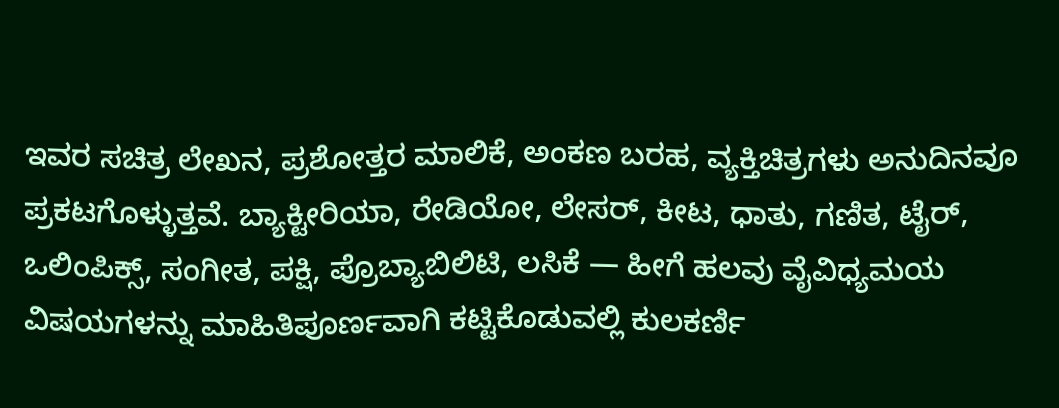ಇವರ ಸಚಿತ್ರ ಲೇಖನ, ಪ್ರಶೋತ್ತರ ಮಾಲಿಕೆ, ಅಂಕಣ ಬರಹ, ವ್ಯಕ್ತಿಚಿತ್ರಗಳು ಅನುದಿನವೂ ಪ್ರಕಟಗೊಳ್ಳುತ್ತವೆ. ಬ್ಯಾಕ್ಟೀರಿಯಾ, ರೇಡಿಯೋ, ಲೇಸರ್, ಕೀಟ, ಧಾತು, ಗಣಿತ, ಟೈರ್, ಒಲಿಂಪಿಕ್ಸ್, ಸಂಗೀತ, ಪಕ್ಷಿ, ಪ್ರೊಬ್ಯಾಬಿಲಿಟಿ, ಲಸಿಕೆ — ಹೀಗೆ ಹಲವು ವೈವಿಧ್ಯಮಯ ವಿಷಯಗಳನ್ನು ಮಾಹಿತಿಪೂರ್ಣವಾಗಿ ಕಟ್ಟಿಕೊಡುವಲ್ಲಿ ಕುಲಕರ್ಣಿ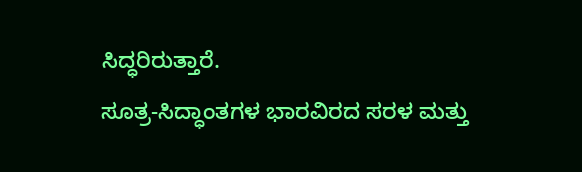ಸಿದ್ಧರಿರುತ್ತಾರೆ.
ಸೂತ್ರ-ಸಿದ್ಧಾಂತಗಳ ಭಾರವಿರದ ಸರಳ ಮತ್ತು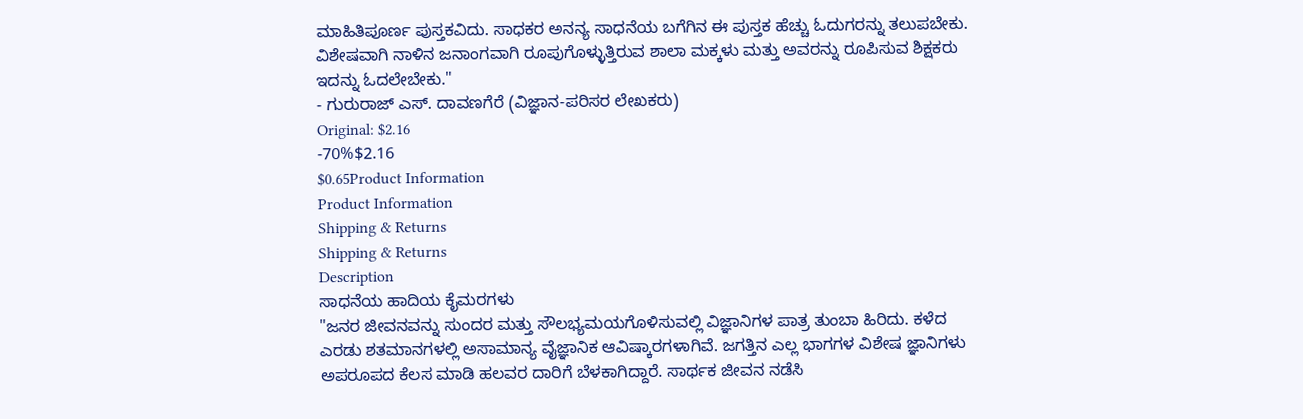ಮಾಹಿತಿಪೂರ್ಣ ಪುಸ್ತಕವಿದು. ಸಾಧಕರ ಅನನ್ಯ ಸಾಧನೆಯ ಬಗೆಗಿನ ಈ ಪುಸ್ತಕ ಹೆಚ್ಚು ಓದುಗರನ್ನು ತಲುಪಬೇಕು. ವಿಶೇಷವಾಗಿ ನಾಳಿನ ಜನಾಂಗವಾಗಿ ರೂಪುಗೊಳ್ಳುತ್ತಿರುವ ಶಾಲಾ ಮಕ್ಕಳು ಮತ್ತು ಅವರನ್ನು ರೂಪಿಸುವ ಶಿಕ್ಷಕರು ಇದನ್ನು ಓದಲೇಬೇಕು."
- ಗುರುರಾಜ್ ಎಸ್. ದಾವಣಗೆರೆ (ವಿಜ್ಞಾನ-ಪರಿಸರ ಲೇಖಕರು)
Original: $2.16
-70%$2.16
$0.65Product Information
Product Information
Shipping & Returns
Shipping & Returns
Description
ಸಾಧನೆಯ ಹಾದಿಯ ಕೈಮರಗಳು
"ಜನರ ಜೀವನವನ್ನು ಸುಂದರ ಮತ್ತು ಸೌಲಭ್ಯಮಯಗೊಳಿಸುವಲ್ಲಿ ವಿಜ್ಞಾನಿಗಳ ಪಾತ್ರ ತುಂಬಾ ಹಿರಿದು. ಕಳೆದ ಎರಡು ಶತಮಾನಗಳಲ್ಲಿ ಅಸಾಮಾನ್ಯ ವೈಜ್ಞಾನಿಕ ಆವಿಷ್ಕಾರಗಳಾಗಿವೆ. ಜಗತ್ತಿನ ಎಲ್ಲ ಭಾಗಗಳ ವಿಶೇಷ ಜ್ಞಾನಿಗಳು ಅಪರೂಪದ ಕೆಲಸ ಮಾಡಿ ಹಲವರ ದಾರಿಗೆ ಬೆಳಕಾಗಿದ್ದಾರೆ. ಸಾರ್ಥಕ ಜೀವನ ನಡೆಸಿ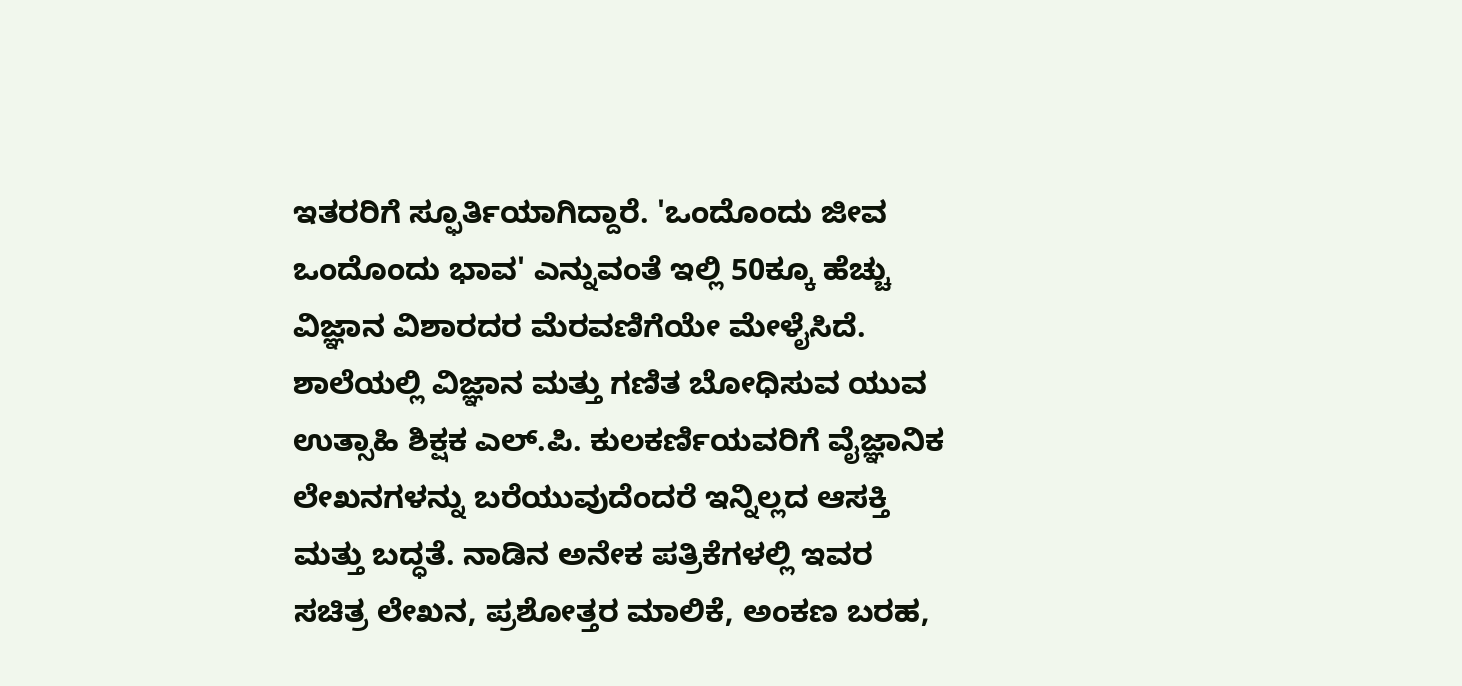ಇತರರಿಗೆ ಸ್ಫೂರ್ತಿಯಾಗಿದ್ದಾರೆ. 'ಒಂದೊಂದು ಜೀವ ಒಂದೊಂದು ಭಾವ' ಎನ್ನುವಂತೆ ಇಲ್ಲಿ 50ಕ್ಕೂ ಹೆಚ್ಚು ವಿಜ್ಞಾನ ವಿಶಾರದರ ಮೆರವಣಿಗೆಯೇ ಮೇಳೈಸಿದೆ.
ಶಾಲೆಯಲ್ಲಿ ವಿಜ್ಞಾನ ಮತ್ತು ಗಣಿತ ಬೋಧಿಸುವ ಯುವ ಉತ್ಸಾಹಿ ಶಿಕ್ಷಕ ಎಲ್.ಪಿ. ಕುಲಕರ್ಣಿಯವರಿಗೆ ವೈಜ್ಞಾನಿಕ ಲೇಖನಗಳನ್ನು ಬರೆಯುವುದೆಂದರೆ ಇನ್ನಿಲ್ಲದ ಆಸಕ್ತಿ ಮತ್ತು ಬದ್ಧತೆ. ನಾಡಿನ ಅನೇಕ ಪತ್ರಿಕೆಗಳಲ್ಲಿ ಇವರ ಸಚಿತ್ರ ಲೇಖನ, ಪ್ರಶೋತ್ತರ ಮಾಲಿಕೆ, ಅಂಕಣ ಬರಹ,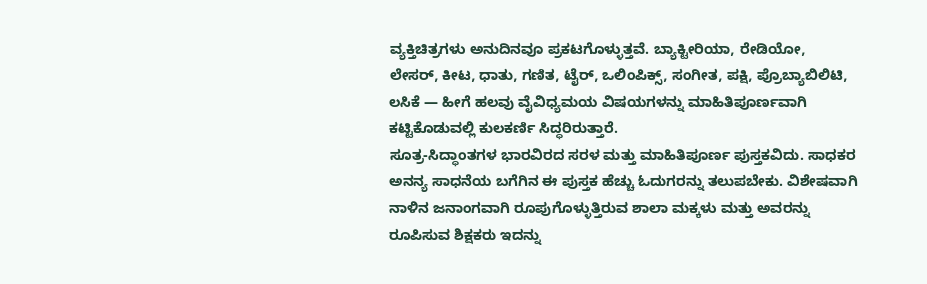ವ್ಯಕ್ತಿಚಿತ್ರಗಳು ಅನುದಿನವೂ ಪ್ರಕಟಗೊಳ್ಳುತ್ತವೆ. ಬ್ಯಾಕ್ಟೀರಿಯಾ, ರೇಡಿಯೋ, ಲೇಸರ್, ಕೀಟ, ಧಾತು, ಗಣಿತ, ಟೈರ್, ಒಲಿಂಪಿಕ್ಸ್, ಸಂಗೀತ, ಪಕ್ಷಿ, ಪ್ರೊಬ್ಯಾಬಿಲಿಟಿ, ಲಸಿಕೆ — ಹೀಗೆ ಹಲವು ವೈವಿಧ್ಯಮಯ ವಿಷಯಗಳನ್ನು ಮಾಹಿತಿಪೂರ್ಣವಾಗಿ ಕಟ್ಟಿಕೊಡುವಲ್ಲಿ ಕುಲಕರ್ಣಿ ಸಿದ್ಧರಿರುತ್ತಾರೆ.
ಸೂತ್ರ-ಸಿದ್ಧಾಂತಗಳ ಭಾರವಿರದ ಸರಳ ಮತ್ತು ಮಾಹಿತಿಪೂರ್ಣ ಪುಸ್ತಕವಿದು. ಸಾಧಕರ ಅನನ್ಯ ಸಾಧನೆಯ ಬಗೆಗಿನ ಈ ಪುಸ್ತಕ ಹೆಚ್ಚು ಓದುಗರನ್ನು ತಲುಪಬೇಕು. ವಿಶೇಷವಾಗಿ ನಾಳಿನ ಜನಾಂಗವಾಗಿ ರೂಪುಗೊಳ್ಳುತ್ತಿರುವ ಶಾಲಾ ಮಕ್ಕಳು ಮತ್ತು ಅವರನ್ನು ರೂಪಿಸುವ ಶಿಕ್ಷಕರು ಇದನ್ನು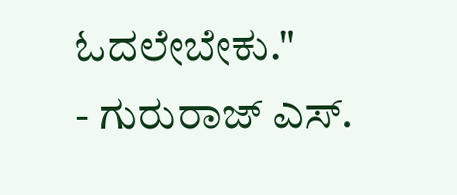ಓದಲೇಬೇಕು."
- ಗುರುರಾಜ್ ಎಸ್.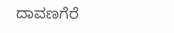ದಾವಣಗೆರೆ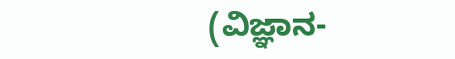(ವಿಜ್ಞಾನ-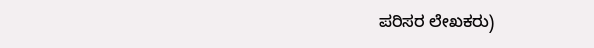ಪರಿಸರ ಲೇಖಕರು)